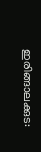ഇരിങ്ങാലക്കുട: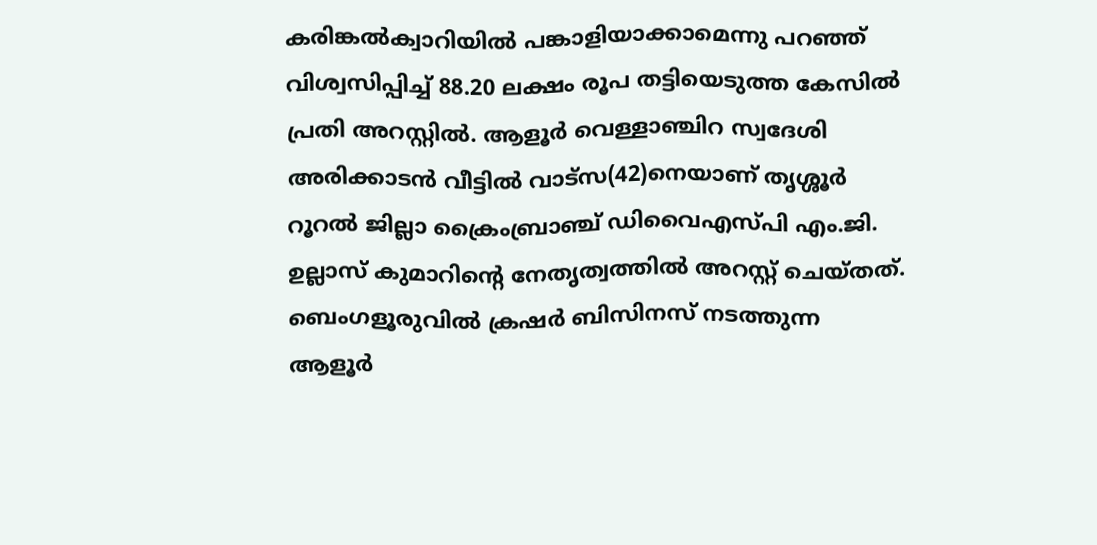കരിങ്കൽക്വാറിയിൽ പങ്കാളിയാക്കാമെന്നു പറഞ്ഞ് വിശ്വസിപ്പിച്ച് 88.20 ലക്ഷം രൂപ തട്ടിയെടുത്ത കേസിൽ പ്രതി അറസ്റ്റിൽ. ആളൂർ വെള്ളാഞ്ചിറ സ്വദേശി അരിക്കാടൻ വീട്ടിൽ വാട്സ(42)നെയാണ് തൃശ്ശൂർ റൂറൽ ജില്ലാ ക്രൈംബ്രാഞ്ച് ഡിവൈഎസ്പി എം.ജി. ഉല്ലാസ് കുമാറിന്റെ നേതൃത്വത്തിൽ അറസ്റ്റ് ചെയ്തത്. ബെംഗളൂരുവിൽ ക്രഷർ ബിസിനസ് നടത്തുന്ന ആളൂർ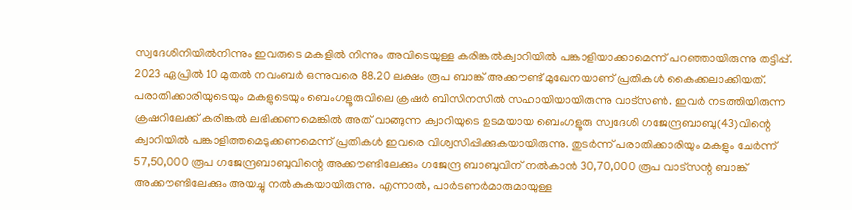സ്വദേശിനിയിൽനിന്നും ഇവരുടെ മകളിൽ നിന്നും അവിടെയുള്ള കരിങ്കൽക്വാറിയിൽ പങ്കാളിയാക്കാമെന്ന് പറഞ്ഞായിരുന്നു തട്ടിപ്പ്. 2023 ഏപ്രിൽ 10 മുതൽ നവംബർ ഒന്നുവരെ 88.20 ലക്ഷം രൂപ ബാങ്ക് അക്കൗണ്ട് മുഖേനയാണ് പ്രതികൾ കൈക്കലാക്കിയത്.
പരാതിക്കാരിയുടെയും മകളുടെയും ബെംഗളൂരുവിലെ ക്രഷർ ബിസിനസിൽ സഹായിയായിരുന്നു വാട്സൺ. ഇവർ നടത്തിയിരുന്ന ക്രഷറിലേക്ക് കരിങ്കൽ ലഭിക്കണമെങ്കിൽ അത് വാങ്ങുന്ന ക്വാറിയുടെ ഉടമയായ ബെംഗളൂരു സ്വദേശി ഗജേന്ദ്രബാബു(43)വിന്റെ ക്വാറിയിൽ പങ്കാളിത്തമെടുക്കണമെന്ന് പ്രതികൾ ഇവരെ വിശ്വസിപ്പിക്കുകയായിരുന്നു. തുടർന്ന് പരാതിക്കാരിയും മകളും ചേർന്ന് 57,50,000 രൂപ ഗജേന്ദ്രബാബുവിന്റെ അക്കൗണ്ടിലേക്കും ഗജേന്ദ്ര ബാബുവിന് നൽകാൻ 30,70,000 രൂപ വാട്സന്റ ബാങ്ക് അക്കൗണ്ടിലേക്കും അയച്ചു നൽകുകയായിരുന്നു. എന്നാൽ, പാർടണർമാരുമായുള്ള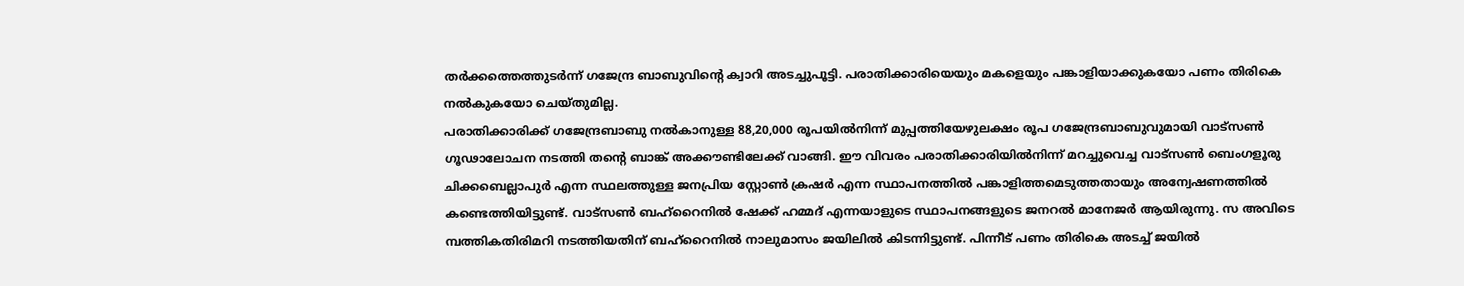തർക്കത്തെത്തുടർന്ന് ഗജേന്ദ്ര ബാബുവിന്റെ ക്വാറി അടച്ചുപൂട്ടി. പരാതിക്കാരിയെയും മകളെയും പങ്കാളിയാക്കുകയോ പണം തിരികെ നൽകുകയോ ചെയ്തുമില്ല.
പരാതിക്കാരിക്ക് ഗജേന്ദ്രബാബു നൽകാനുള്ള 88,20,000 രൂപയിൽനിന്ന് മുപ്പത്തിയേഴുലക്ഷം രൂപ ഗജേന്ദ്രബാബുവുമായി വാട്സൺ ഗൂഢാലോചന നടത്തി തന്റെ ബാങ്ക് അക്കൗണ്ടിലേക്ക് വാങ്ങി. ഈ വിവരം പരാതിക്കാരിയിൽനിന്ന് മറച്ചുവെച്ച വാട്സൺ ബെംഗളൂരു ചിക്കബെല്ലാപുർ എന്ന സ്ഥലത്തുള്ള ജനപ്രിയ സ്റ്റോൺ ക്രഷർ എന്ന സ്ഥാപനത്തിൽ പങ്കാളിത്തമെടുത്തതായും അന്വേഷണത്തിൽ കണ്ടെത്തിയിട്ടുണ്ട്. വാട്സൺ ബഹ്റൈനിൽ ഷേക്ക് ഹമ്മദ് എന്നയാളുടെ സ്ഥാപനങ്ങളുടെ ജനറൽ മാനേജർ ആയിരുന്നു. സ അവിടെ മ്പത്തികതിരിമറി നടത്തിയതിന് ബഹ്റൈനിൽ നാലുമാസം ജയിലിൽ കിടന്നിട്ടുണ്ട്. പിന്നീട് പണം തിരികെ അടച്ച് ജയിൽ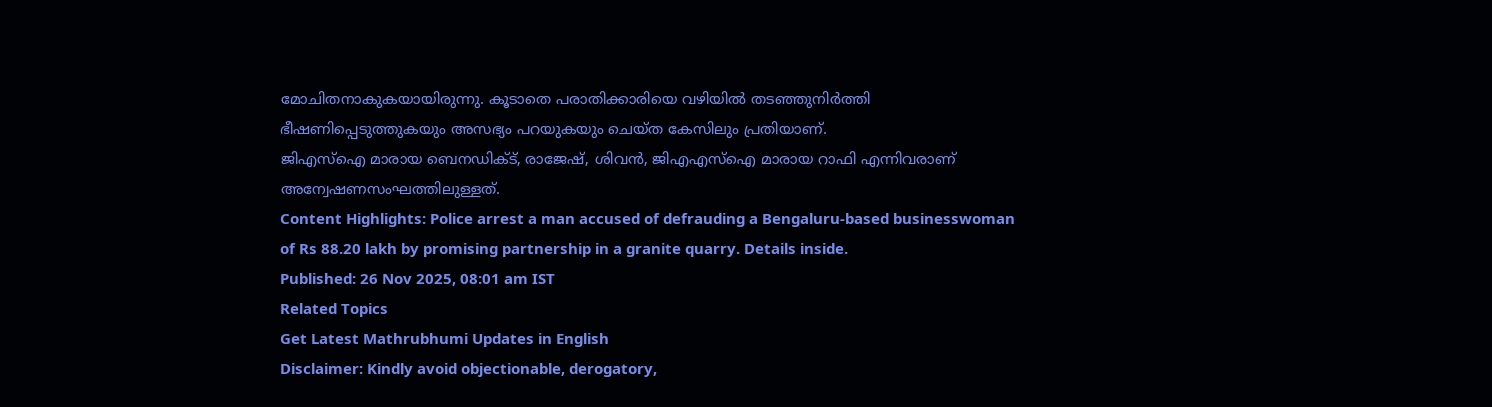മോചിതനാകുകയായിരുന്നു. കൂടാതെ പരാതിക്കാരിയെ വഴിയിൽ തടഞ്ഞുനിർത്തി ഭീഷണിപ്പെടുത്തുകയും അസഭ്യം പറയുകയും ചെയ്ത കേസിലും പ്രതിയാണ്.
ജിഎസ്ഐ മാരായ ബെനഡിക്ട്, രാജേഷ്, ശിവൻ, ജിഎഎസ്ഐ മാരായ റാഫി എന്നിവരാണ് അന്വേഷണസംഘത്തിലുള്ളത്.
Content Highlights: Police arrest a man accused of defrauding a Bengaluru-based businesswoman of Rs 88.20 lakh by promising partnership in a granite quarry. Details inside.
Published: 26 Nov 2025, 08:01 am IST
Related Topics
Get Latest Mathrubhumi Updates in English
Disclaimer: Kindly avoid objectionable, derogatory,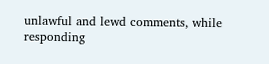unlawful and lewd comments, while responding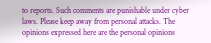to reports. Such comments are punishable under cyber laws. Please keep away from personal attacks. The opinions expressed here are the personal opinions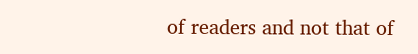of readers and not that of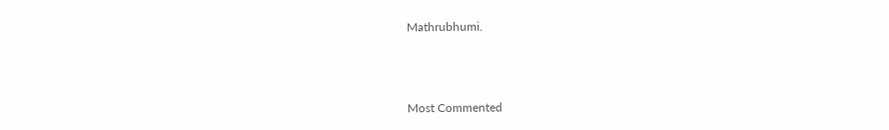Mathrubhumi.



Most Commented